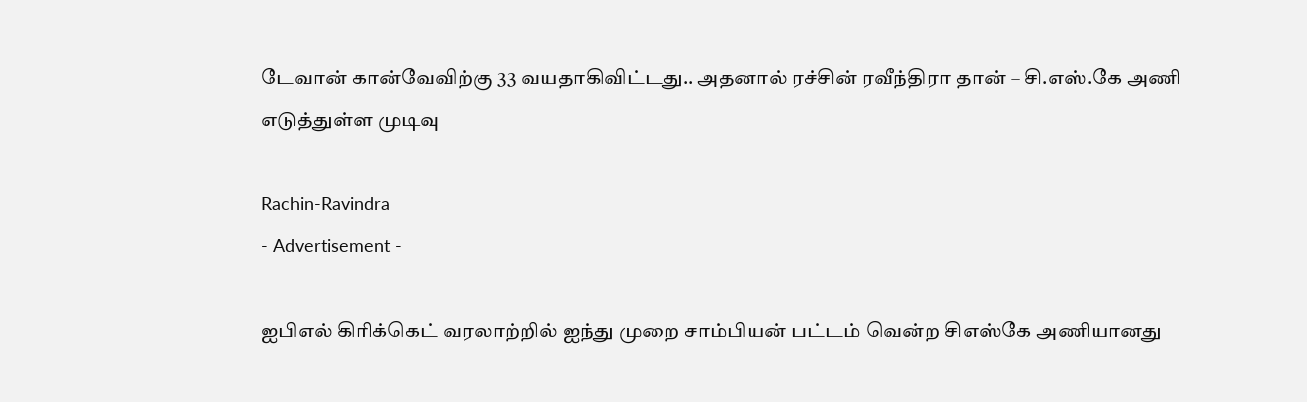டேவான் கான்வேவிற்கு 33 வயதாகிவிட்டது.. அதனால் ரச்சின் ரவீந்திரா தான் – சி.எஸ்.கே அணி எடுத்துள்ள முடிவு

Rachin-Ravindra
- Advertisement -

ஐபிஎல் கிரிக்கெட் வரலாற்றில் ஐந்து முறை சாம்பியன் பட்டம் வென்ற சிஎஸ்கே அணியானது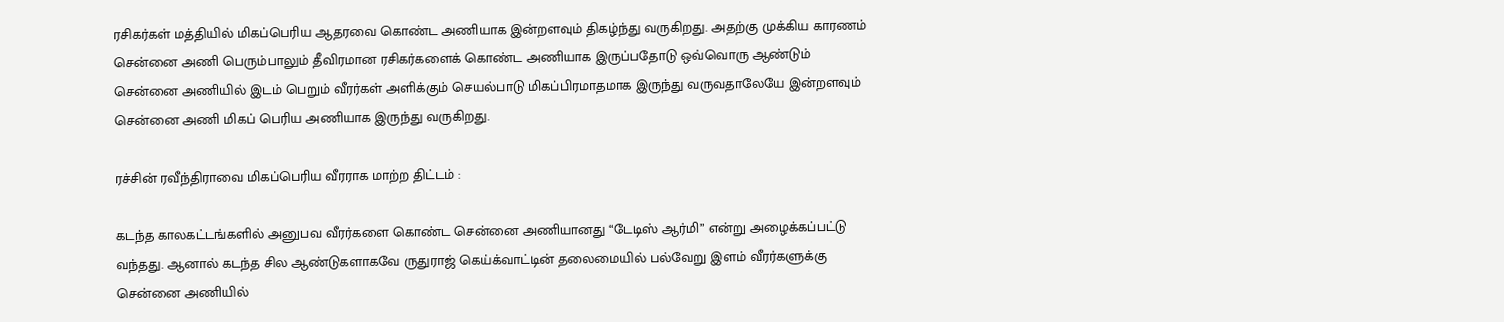ரசிகர்கள் மத்தியில் மிகப்பெரிய ஆதரவை கொண்ட அணியாக இன்றளவும் திகழ்ந்து வருகிறது. அதற்கு முக்கிய காரணம் சென்னை அணி பெரும்பாலும் தீவிரமான ரசிகர்களைக் கொண்ட அணியாக இருப்பதோடு ஒவ்வொரு ஆண்டும் சென்னை அணியில் இடம் பெறும் வீரர்கள் அளிக்கும் செயல்பாடு மிகப்பிரமாதமாக இருந்து வருவதாலேயே இன்றளவும் சென்னை அணி மிகப் பெரிய அணியாக இருந்து வருகிறது.

ரச்சின் ரவீந்திராவை மிகப்பெரிய வீரராக மாற்ற திட்டம் :

கடந்த காலகட்டங்களில் அனுபவ வீரர்களை கொண்ட சென்னை அணியானது “டேடிஸ் ஆர்மி” என்று அழைக்கப்பட்டு வந்தது. ஆனால் கடந்த சில ஆண்டுகளாகவே ருதுராஜ் கெய்க்வாட்டின் தலைமையில் பல்வேறு இளம் வீரர்களுக்கு சென்னை அணியில்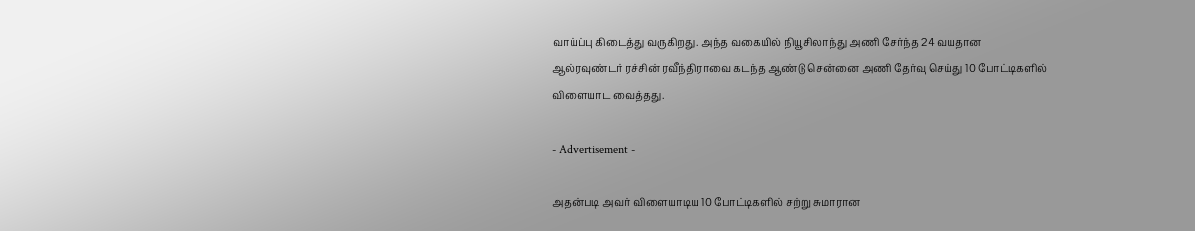வாய்ப்பு கிடைத்து வருகிறது. அந்த வகையில் நியூசிலாந்து அணி சேர்ந்த 24 வயதான ஆல்ரவுண்டர் ரச்சின் ரவீந்திராவை கடந்த ஆண்டு சென்னை அணி தேர்வு செய்து 10 போட்டிகளில் விளையாட வைத்தது.

- Advertisement -

அதன்படி அவர் விளையாடிய 10 போட்டிகளில் சற்று சுமாரான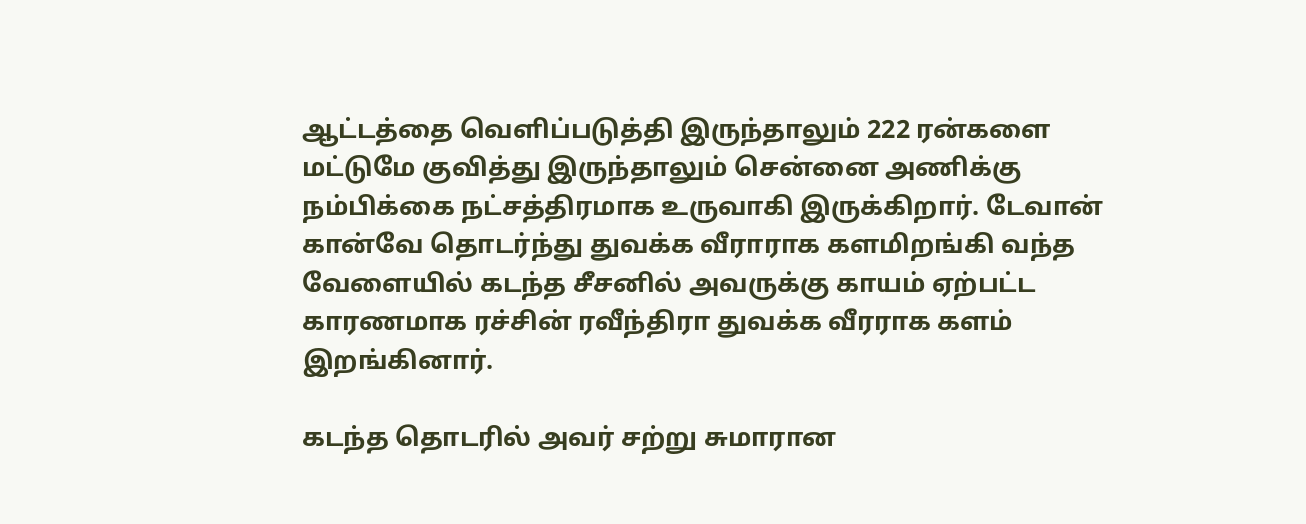ஆட்டத்தை வெளிப்படுத்தி இருந்தாலும் 222 ரன்களை மட்டுமே குவித்து இருந்தாலும் சென்னை அணிக்கு நம்பிக்கை நட்சத்திரமாக உருவாகி இருக்கிறார். டேவான் கான்வே தொடர்ந்து துவக்க வீராராக களமிறங்கி வந்த வேளையில் கடந்த சீசனில் அவருக்கு காயம் ஏற்பட்ட காரணமாக ரச்சின் ரவீந்திரா துவக்க வீரராக களம் இறங்கினார்.

கடந்த தொடரில் அவர் சற்று சுமாரான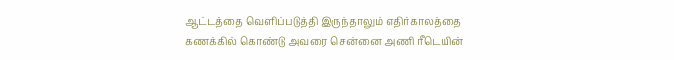ஆட்டத்தை வெளிப்படுத்தி இருந்தாலும் எதிர்காலத்தை கணக்கில் கொண்டு அவரை சென்னை அணி ரீடெயின்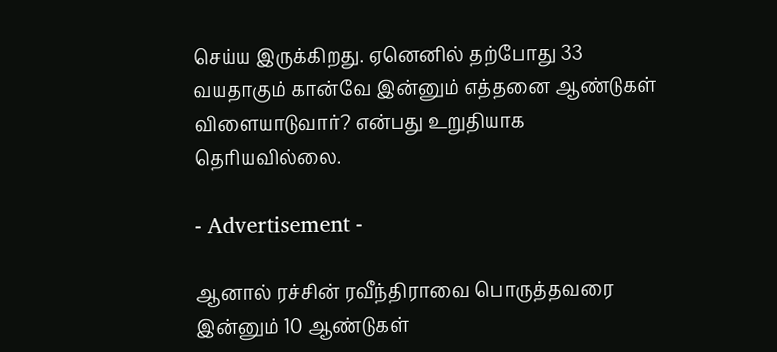செய்ய இருக்கிறது. ஏனெனில் தற்போது 33 வயதாகும் கான்வே இன்னும் எத்தனை ஆண்டுகள் விளையாடுவார்? என்பது உறுதியாக தெரியவில்லை.

- Advertisement -

ஆனால் ரச்சின் ரவீந்திராவை பொருத்தவரை இன்னும் 10 ஆண்டுகள்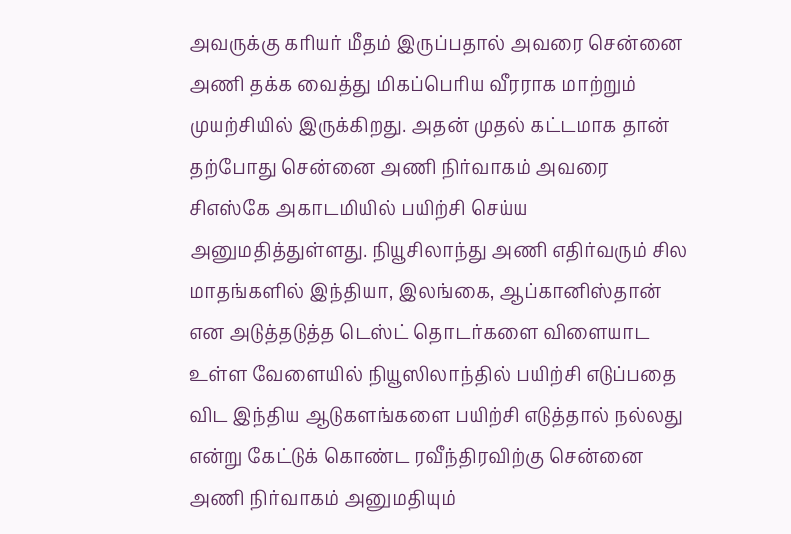அவருக்கு கரியர் மீதம் இருப்பதால் அவரை சென்னை அணி தக்க வைத்து மிகப்பெரிய வீரராக மாற்றும் முயற்சியில் இருக்கிறது. அதன் முதல் கட்டமாக தான் தற்போது சென்னை அணி நிர்வாகம் அவரை சிஎஸ்கே அகாடமியில் பயிற்சி செய்ய அனுமதித்துள்ளது. நியூசிலாந்து அணி எதிர்வரும் சில மாதங்களில் இந்தியா, இலங்கை, ஆப்கானிஸ்தான் என அடுத்தடுத்த டெஸ்ட் தொடர்களை விளையாட உள்ள வேளையில் நியூஸிலாந்தில் பயிற்சி எடுப்பதை விட இந்திய ஆடுகளங்களை பயிற்சி எடுத்தால் நல்லது என்று கேட்டுக் கொண்ட ரவீந்திரவிற்கு சென்னை அணி நிர்வாகம் அனுமதியும்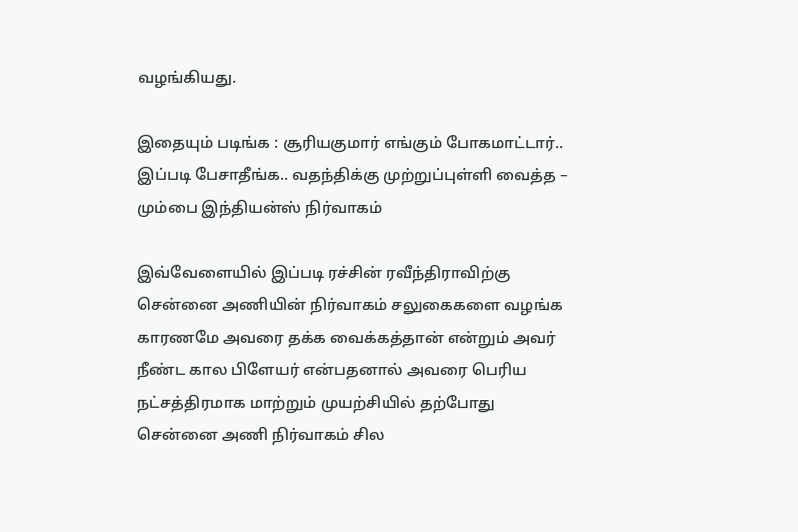வழங்கியது.

இதையும் படிங்க : சூரியகுமார் எங்கும் போகமாட்டார்.. இப்படி பேசாதீங்க.. வதந்திக்கு முற்றுப்புள்ளி வைத்த – மும்பை இந்தியன்ஸ் நிர்வாகம்

இவ்வேளையில் இப்படி ரச்சின் ரவீந்திராவிற்கு சென்னை அணியின் நிர்வாகம் சலுகைகளை வழங்க காரணமே அவரை தக்க வைக்கத்தான் என்றும் அவர் நீண்ட கால பிளேயர் என்பதனால் அவரை பெரிய நட்சத்திரமாக மாற்றும் முயற்சியில் தற்போது சென்னை அணி நிர்வாகம் சில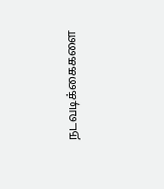நடவடிக்கைகளை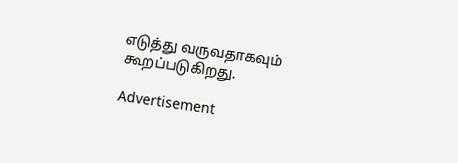எடுத்து வருவதாகவும் கூறப்படுகிறது.

Advertisement